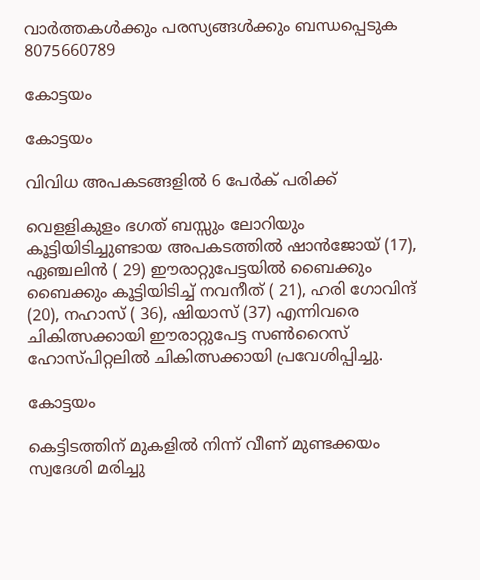വാർത്തകൾക്കും പരസ്യങ്ങൾക്കും ബന്ധപ്പെടുക 8075660789

കോട്ടയം

കോട്ടയം

വിവിധ അപകടങ്ങളിൽ 6 പേർക് പരിക്ക്

വെളളികുളം ഭഗത് ബസ്സും ലോറിയും കൂട്ടിയിടിച്ചുണ്ടായ അപകടത്തിൽ ഷാൻജോയ് (17), ഏഞ്ചലിൻ ( 29) ഈരാറ്റുപേട്ടയിൽ ബൈക്കും ബൈക്കും കൂട്ടിയിടിച്ച് നവനീത് ( 21), ഹരി ഗോവിന്ദ് (20), നഹാസ് ( 36), ഷിയാസ് (37) എന്നിവരെ ചികിത്സക്കായി ഈരാറ്റുപേട്ട സൺറൈസ് ഹോസ്പിറ്റലിൽ ചികിത്സക്കായി പ്രവേശിപ്പിച്ചു.

കോട്ടയം

കെട്ടിടത്തിന് മുകളിൽ നിന്ന് വീണ് മുണ്ടക്കയം സ്വദേശി മരിച്ചു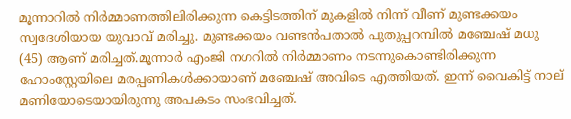മൂന്നാറിൽ നിർമ്മാണത്തിലിരിക്കുന്ന കെട്ടിടത്തിന് മുകളിൽ നിന്ന് വീണ് മുണ്ടക്കയം സ്വദേശിയായ യുവാവ് മരിച്ചു. മുണ്ടക്കയം വണ്ടൻപതാൽ പുതുപ്പറമ്പിൽ മഞ്ചേഷ് മധു (45) ആണ് മരിച്ചത്.മൂന്നാർ എംജി നഗറിൽ നിർമ്മാണം നടന്നുകൊണ്ടിരിക്കുന്ന ഹോംസ്റ്റേയിലെ മരപ്പണികൾക്കായാണ് മഞ്ചേഷ് അവിടെ എത്തിയത്. ഇന്ന് വൈകിട്ട് നാല് മണിയോടെയായിരുന്നു അപകടം സംഭവിച്ചത്.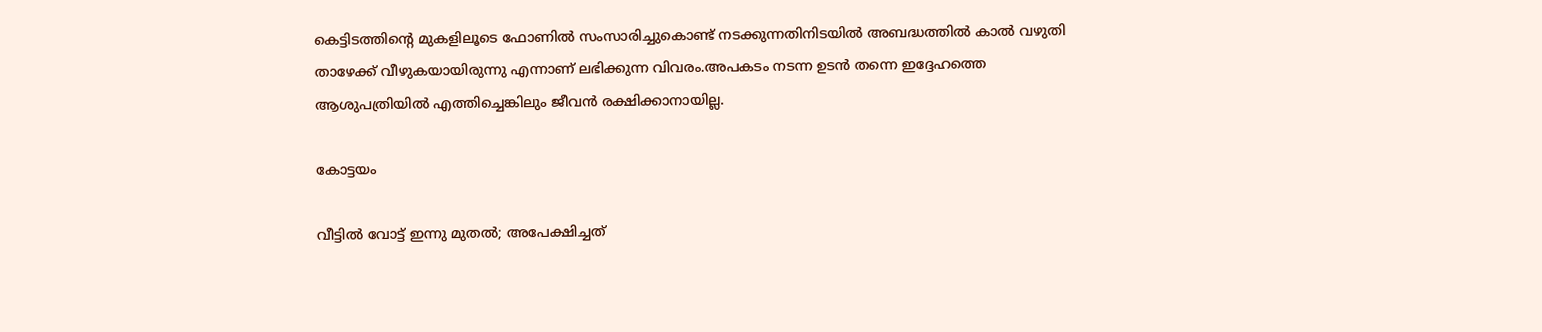കെട്ടിടത്തിന്റെ മുകളിലൂടെ ഫോണിൽ സംസാരിച്ചുകൊണ്ട് നടക്കുന്നതിനിടയിൽ അബദ്ധത്തിൽ കാൽ വഴുതി താഴേക്ക് വീഴുകയായിരുന്നു എന്നാണ് ലഭിക്കുന്ന വിവരം.അപകടം നടന്ന ഉടൻ തന്നെ ഇദ്ദേഹത്തെ ആശുപത്രിയിൽ എത്തിച്ചെങ്കിലും ജീവൻ രക്ഷിക്കാനായില്ല.

കോട്ടയം

വീട്ടിൽ വോട്ട് ഇന്നു മുതൽ; അപേക്ഷിച്ചത്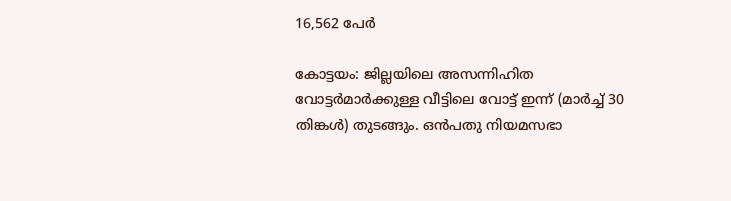16,562 പേർ

കോട്ടയം: ജില്ലയിലെ അസന്നിഹിത വോട്ടർമാർക്കുള്ള വീട്ടിലെ വോട്ട് ഇന്ന് (മാർച്ച് 30 തിങ്കൾ) തുടങ്ങും. ഒൻപതു നിയമസഭാ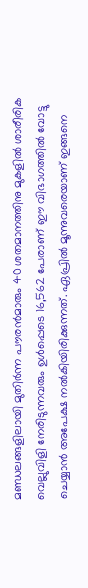മണ്ഡലങ്ങളിലായി മുതിർന്ന പൗരൻമാരും 40 ശതമാനത്തിനു മുകളിൽ ശാരീരിക വെല്ലുവിളി നേരിടുന്നവരും ഉൾപ്പെടെ 16,562 പേരാണ് ഈ വിഭാഗത്തിൽ വോട്ടു ചെയ്യാൻ അപേക്ഷ നൽകിയിരിക്കുന്നത്. ഏപ്രിൽ മൂന്നുവരെയാണ് ഇങ്ങനെ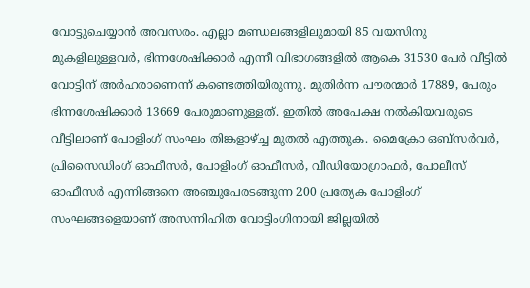വോട്ടുചെയ്യാൻ അവസരം. എല്ലാ മണ്ഡലങ്ങളിലുമായി 85 വയസിനു മുകളിലുള്ളവർ, ഭിന്നശേഷിക്കാർ എന്നീ വിഭാഗങ്ങളിൽ ആകെ 31530 പേർ വീട്ടിൽ വോട്ടിന് അർഹരാണെന്ന് കണ്ടെത്തിയിരുന്നു. മുതിർന്ന പൗരന്മാർ 17889, പേരും ഭിന്നശേഷിക്കാർ 13669 പേരുമാണുള്ളത്. ഇതിൽ അപേക്ഷ നൽകിയവരുടെ വീട്ടിലാണ് പോളിംഗ് സംഘം തിങ്കളാഴ്ച്ച മുതൽ എത്തുക. മൈക്രോ ഒബ്സർവർ, പ്രിസൈഡിംഗ് ഓഫീസർ, പോളിംഗ് ഓഫീസർ, വീഡിയോഗ്രാഫർ, പോലീസ് ഓഫീസർ എന്നിങ്ങനെ അഞ്ചുപേരടങ്ങുന്ന 200 പ്രത്യേക പോളിംഗ് സംഘങ്ങളെയാണ് അസന്നിഹിത വോട്ടിംഗിനായി ജില്ലയിൽ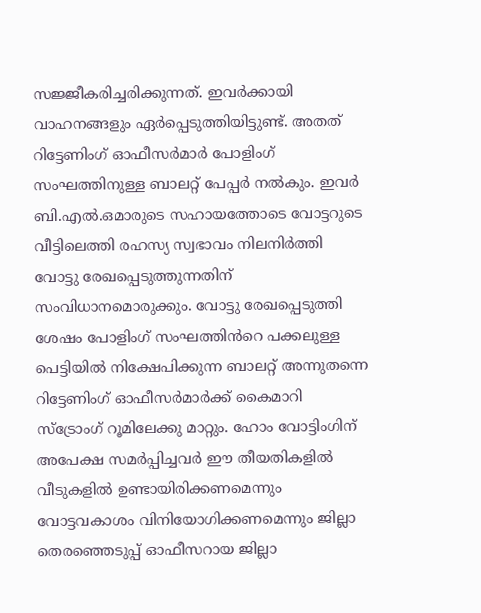സജ്ജീകരിച്ചരിക്കുന്നത്. ഇവർക്കായി വാഹനങ്ങളും ഏർപ്പെടുത്തിയിട്ടുണ്ട്. അതത് റിട്ടേണിംഗ് ഓഫീസർമാർ പോളിംഗ് സംഘത്തിനുള്ള ബാലറ്റ് പേപ്പർ നൽകും. ഇവർ ബി.എൽ.ഒമാരുടെ സഹായത്തോടെ വോട്ടറുടെ വീട്ടിലെത്തി രഹസ്യ സ്വഭാവം നിലനിർത്തി വോട്ടു രേഖപ്പെടുത്തുന്നതിന് സംവിധാനമൊരുക്കും. വോട്ടു രേഖപ്പെടുത്തി ശേഷം പോളിംഗ് സംഘത്തിൻറെ പക്കലുള്ള പെട്ടിയിൽ നിക്ഷേപിക്കുന്ന ബാലറ്റ് അന്നുതന്നെ റിട്ടേണിംഗ് ഓഫീസർമാർക്ക് കൈമാറി സ്ട്രോംഗ് റൂമിലേക്കു മാറ്റും. ഹോം വോട്ടിംഗിന് അപേക്ഷ സമർപ്പിച്ചവർ ഈ തീയതികളിൽ വീടുകളിൽ ഉണ്ടായിരിക്കണമെന്നും വോട്ടവകാശം വിനിയോഗിക്കണമെന്നും ജില്ലാ തെരഞ്ഞെടുപ്പ് ഓഫീസറായ ജില്ലാ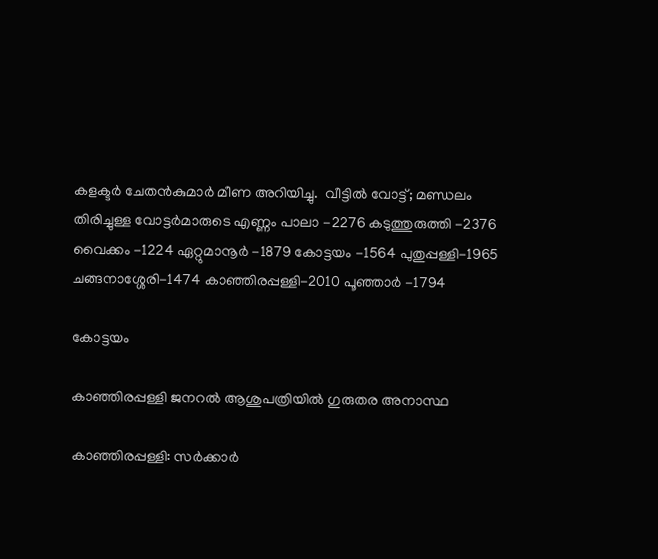കളക്ടർ ചേതൻകുമാർ മീണ അറിയിച്ചു.  വീട്ടിൽ വോട്ട്; മണ്ഡലം തിരിച്ചുള്ള വോട്ടർമാരുടെ എണ്ണം പാലാ -2276 കടുത്തുരുത്തി -2376 വൈക്കം -1224 ഏറ്റുമാനൂർ -1879 കോട്ടയം -1564 പുതുപ്പള്ളി-1965 ചങ്ങനാശ്ശേരി-1474 കാഞ്ഞിരപ്പള്ളി-2010 പൂഞ്ഞാർ -1794

കോട്ടയം

കാഞ്ഞിരപ്പള്ളി ജനറൽ ആശുപത്രിയിൽ ഗുരുതര അനാസ്ഥ

കാഞ്ഞിരപ്പള്ളി: സർക്കാർ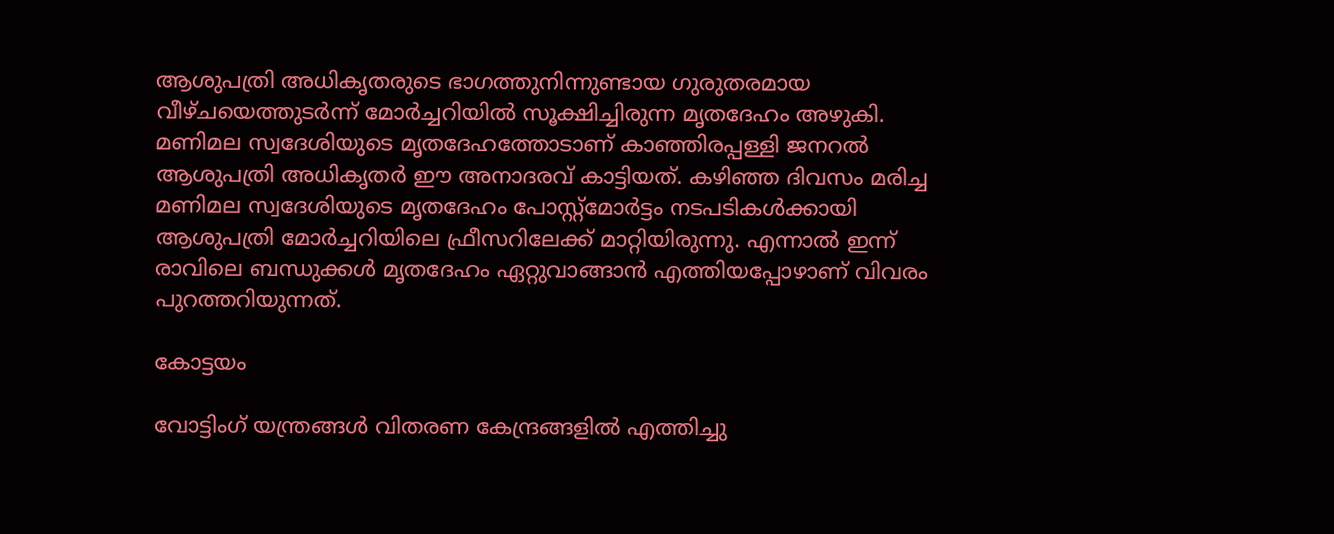ആശുപത്രി അധികൃതരുടെ ഭാഗത്തുനിന്നുണ്ടായ ഗുരുതരമായ വീഴ്ചയെത്തുടർന്ന് മോർച്ചറിയിൽ സൂക്ഷിച്ചിരുന്ന മൃതദേഹം അഴുകി. മണിമല സ്വദേശിയുടെ മൃതദേഹത്തോടാണ് കാഞ്ഞിരപ്പള്ളി ജനറൽ ആശുപത്രി അധികൃതർ ഈ അനാദരവ് കാട്ടിയത്. കഴിഞ്ഞ ദിവസം മരിച്ച മണിമല സ്വദേശിയുടെ മൃതദേഹം പോസ്റ്റ്‌മോർട്ടം നടപടികൾക്കായി ആശുപത്രി മോർച്ചറിയിലെ ഫ്രീസറിലേക്ക് മാറ്റിയിരുന്നു. എന്നാൽ ഇന്ന് രാവിലെ ബന്ധുക്കൾ മൃതദേഹം ഏറ്റുവാങ്ങാൻ എത്തിയപ്പോഴാണ് വിവരം പുറത്തറിയുന്നത്.

കോട്ടയം

വോട്ടിംഗ് യന്ത്രങ്ങള്‍ വിതരണ കേന്ദ്രങ്ങളില്‍ എത്തിച്ചു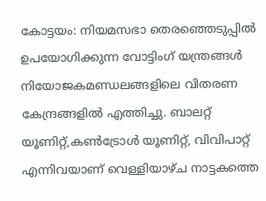കോട്ടയം: നിയമസഭാ തെരഞ്ഞെടുപ്പില്‍ ഉപയോഗിക്കുന്ന വോട്ടിംഗ് യന്ത്രങ്ങള്‍ നിയോജകമണ്ഡലങ്ങളിലെ വിതരണ കേന്ദ്രങ്ങളില്‍ എത്തിച്ചു. ബാലറ്റ് യൂണിറ്റ്,കണ്‍ട്രോള്‍ യൂണിറ്റ്, വിവിപാറ്റ് എന്നിവയാണ് വെള്ളിയാഴ്ച നാട്ടകത്തെ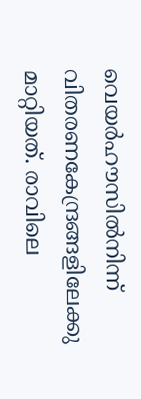വെയര്‍ഹൗസില്‍നിന്ന് വിതരണകേന്ദ്രങ്ങളിലേക്കു മാറ്റിയത്. രാവിലെ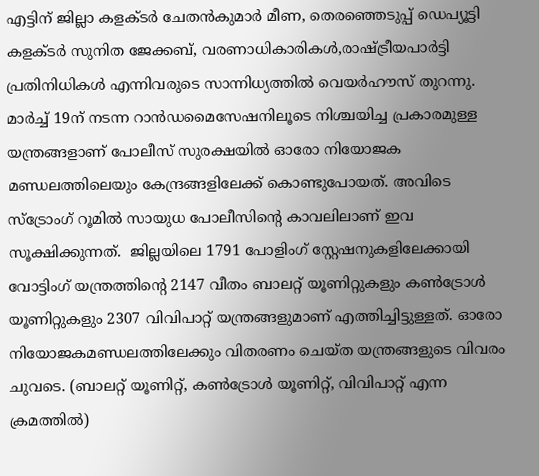എട്ടിന് ജില്ലാ കളക്ടര്‍ ചേതന്‍കുമാര്‍ മീണ, തെരഞ്ഞെടുപ്പ് ഡെപ്യൂട്ടി കളക്ടര്‍ സുനിത ജേക്കബ്, വരണാധികാരികള്‍,രാഷ്ട്രീയപാര്‍ട്ടി പ്രതിനിധികള്‍ എന്നിവരുടെ സാന്നിധ്യത്തില്‍ വെയര്‍ഹൗസ് തുറന്നു.  മാര്‍ച്ച് 19ന് നടന്ന റാന്‍ഡമൈസേഷനിലൂടെ നിശ്ചയിച്ച പ്രകാരമുള്ള യന്ത്രങ്ങളാണ് പോലീസ് സുരക്ഷയില്‍ ഓരോ നിയോജക മണ്ഡലത്തിലെയും കേന്ദ്രങ്ങളിലേക്ക് കൊണ്ടുപോയത്. അവിടെ സ്ട്രോംഗ് റൂമില്‍ സായുധ പോലീസിന്റെ കാവലിലാണ് ഇവ സൂക്ഷിക്കുന്നത്.  ജില്ലയിലെ 1791 പോളിംഗ് സ്റ്റേഷനുകളിലേക്കായി വോട്ടിംഗ് യന്ത്രത്തിന്റെ 2147 വീതം ബാലറ്റ് യൂണിറ്റുകളും കണ്‍ട്രോള്‍ യൂണിറ്റുകളും 2307 വിവിപാറ്റ് യന്ത്രങ്ങളുമാണ് എത്തിച്ചിട്ടുള്ളത്. ഓരോ നിയോജകമണ്ഡലത്തിലേക്കും വിതരണം ചെയ്ത യന്ത്രങ്ങളുടെ വിവരം ചുവടെ. (ബാലറ്റ് യൂണിറ്റ്, കണ്‍ട്രോള്‍ യൂണിറ്റ്, വിവിപാറ്റ് എന്ന ക്രമത്തില്‍)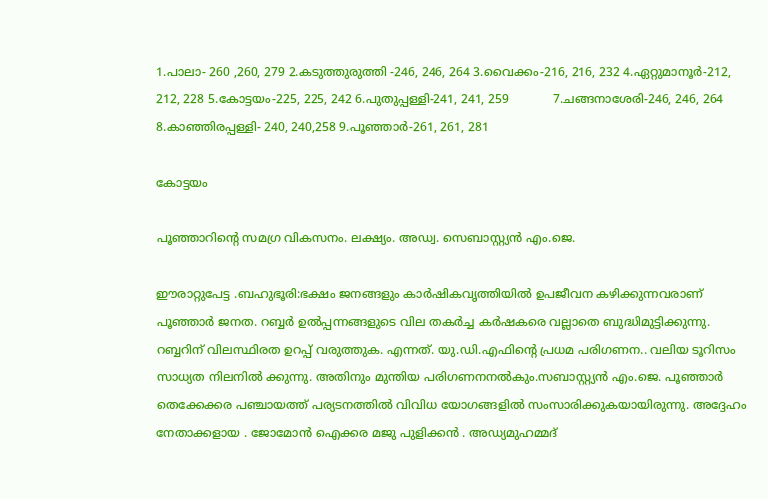1.പാലാ- 260 ,260, 279 2.കടുത്തുരുത്തി -246, 246, 264 3.വൈക്കം-216, 216, 232 4.ഏറ്റുമാനൂര്‍-212, 212, 228 5.കോട്ടയം-225, 225, 242 6.പുതുപ്പള്ളി-241, 241, 259            7.ചങ്ങനാശേരി-246, 246, 264 8.കാഞ്ഞിരപ്പള്ളി- 240, 240,258 9.പൂഞ്ഞാര്‍-261, 261, 281

കോട്ടയം

പൂഞ്ഞാറിന്റെ സമഗ്ര വികസനം. ലക്ഷ്യം. അഡ്വ. സെബാസ്റ്റ്യൻ എം.ജെ.

ഈരാറ്റുപേട്ട .ബഹുഭൂരി:ഭക്ഷം ജനങ്ങളും കാർഷികവൃത്തിയിൽ ഉപജീവന കഴിക്കുന്നവരാണ് പൂഞ്ഞാർ ജനത. റബ്ബർ ഉൽപ്പന്നങ്ങളുടെ വില തകർച്ച കർഷകരെ വല്ലാതെ ബുദ്ധിമുട്ടിക്കുന്നു. റബ്ബറിന് വിലസ്ഥിരത ഉറപ്പ് വരുത്തുക. എന്നത്. യു.ഡി.എഫിന്റെ പ്രധമ പരിഗണന.. വലിയ ടൂറിസം സാധ്യത നിലനിൽ ക്കുന്നു. അതിനും മുന്തിയ പരിഗണനനൽകും.സബാസ്റ്റ്യൻ എം.ജെ. പൂഞ്ഞാർ തെക്കേക്കര പഞ്ചായത്ത് പര്യടനത്തിൽ വിവിധ യോഗങ്ങളിൽ സംസാരിക്കുകയായിരുന്നു. അദ്ദേഹം നേതാക്കളായ . ജോമോൻ ഐക്കര മജു പുളിക്കൻ . അഡ്യമുഹമ്മദ്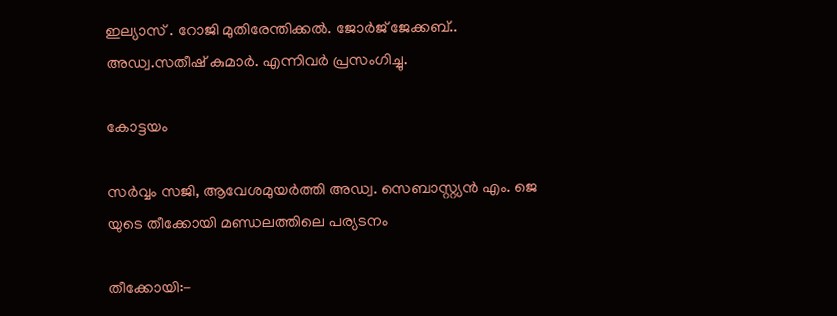ഇല്യാസ് . റോജി മുതിരേന്തിക്കൽ. ജോർജ് ജേക്കബ്.. അഡ്വ.സതീഷ് കുമാർ. എന്നിവർ പ്രസംഗിച്ചു.

കോട്ടയം

സർവ്വം സജി, ആവേശമുയർത്തി അഡ്വ. സെബാസ്റ്റ്യൻ എം. ജെ യുടെ തീക്കോയി മണ്ഡലത്തിലെ പര്യടനം

തീക്കോയി:-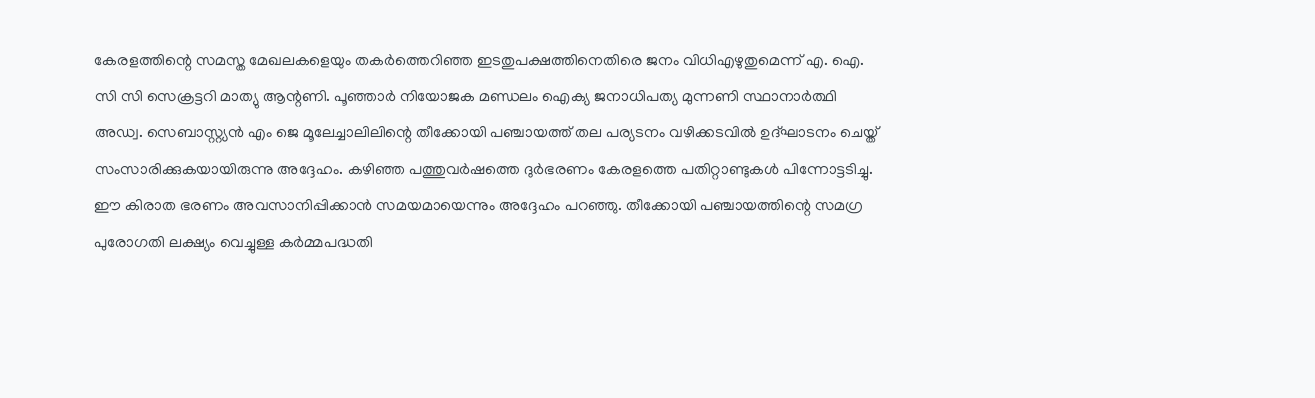കേരളത്തിന്റെ സമസ്ത മേഖലകളെയും തകർത്തെറിഞ്ഞ ഇടതുപക്ഷത്തിനെതിരെ ജനം വിധിഎഴുതുമെന്ന് എ. ഐ. സി സി സെക്രട്ടറി മാത്യു ആന്റണി. പൂഞ്ഞാർ നിയോജക മണ്ഡലം ഐക്യ ജനാധിപത്യ മുന്നണി സ്ഥാനാർത്ഥി അഡ്വ. സെബാസ്റ്റ്യൻ എം ജെ മൂലേച്ചാലിലിന്റെ തീക്കോയി പഞ്ചായത്ത്‌ തല പര്യടനം വഴിക്കടവിൽ ഉദ്ഘാടനം ചെയ്ത് സംസാരിക്കുകയായിരുന്നു അദ്ദേഹം. കഴിഞ്ഞ പത്തുവർഷത്തെ ദുർഭരണം കേരളത്തെ പതിറ്റാണ്ടുകൾ പിന്നോട്ടടിച്ചു. ഈ കിരാത ഭരണം അവസാനിപ്പിക്കാൻ സമയമായെന്നും അദ്ദേഹം പറഞ്ഞു. തീക്കോയി പഞ്ചായത്തിന്റെ സമഗ്ര പുരോഗതി ലക്ഷ്യം വെച്ചുള്ള കർമ്മപദ്ധതി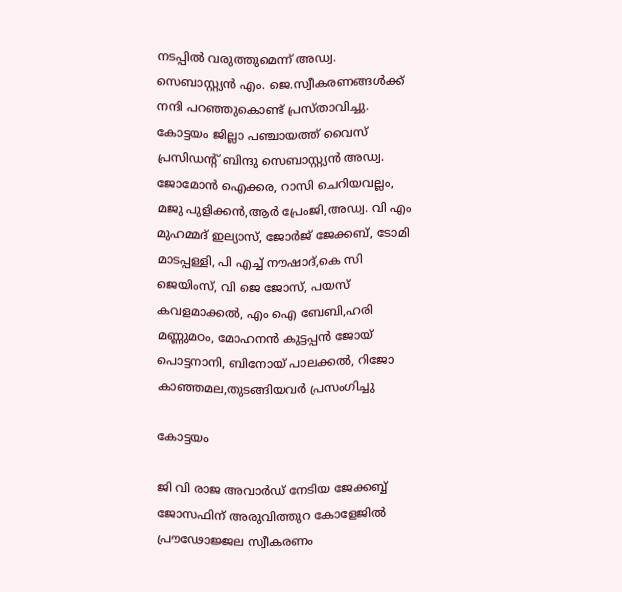നടപ്പിൽ വരുത്തുമെന്ന് അഡ്വ. സെബാസ്റ്റ്യൻ എം. ജെ.സ്വീകരണങ്ങൾക്ക് നന്ദി പറഞ്ഞുകൊണ്ട് പ്രസ്താവിച്ചു. കോട്ടയം ജില്ലാ പഞ്ചായത്ത്‌ വൈസ് പ്രസിഡന്റ്‌ ബിന്ദു സെബാസ്റ്റ്യൻ അഡ്വ. ജോമോൻ ഐക്കര, റാസി ചെറിയവല്ലം, മജു പുളിക്കൻ,ആർ പ്രേംജി,അഡ്വ. വി എം മുഹമ്മദ്‌ ഇല്യാസ്, ജോർജ് ജേക്കബ്, ടോമി മാടപ്പള്ളി, പി എച്ച് നൗഷാദ്,കെ സി ജെയിംസ്, വി ജെ ജോസ്, പയസ് കവളമാക്കൽ, എം ഐ ബേബി,ഹരി മണ്ണുമഠം, മോഹനൻ കുട്ടപ്പൻ ജോയ് പൊട്ടനാനി, ബിനോയ് പാലക്കൽ, റിജോ കാഞ്ഞമല,തുടങ്ങിയവർ പ്രസംഗിച്ചു

കോട്ടയം

ജി വി രാജ അവാർഡ് നേടിയ ജേക്കബ്ബ് ജോസഫിന് അരുവിത്തുറ കോളേജിൽ പ്രൗഢോജ്ജല സ്വീകരണം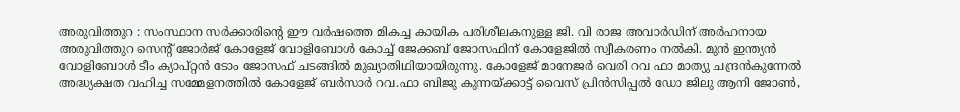അരുവിത്തുറ : സംസ്ഥാന സർക്കാരിൻ്റെ ഈ വർഷത്തെ മികച്ച കായിക പരിശീലകനുള്ള ജി. വി രാജ അവാർഡിന് അർഹനായ അരുവിത്തുറ സെന്റ് ജോർജ് കോളേജ് വോളിബോൾ കോച്ച് ജേക്കബ് ജോസഫിന് കോളേജിൽ സ്വീകരണം നൽകി. മുൻ ഇന്ത്യൻ വോളിബോൾ ടീം ക്യാപ്റ്റൻ ടോം ജോസഫ് ചടങ്ങിൽ മുഖ്യാതിഥിയായിരുന്നു. കോളേജ് മാനേജർ വെരി റവ ഫാ മാത്യു ചന്ദ്രൻകുന്നേൽ അദ്ധ്യക്ഷത വഹിച്ച സമ്മേളനത്തിൽ കോളേജ് ബർസാർ റവ.ഫാ ബിജു കുന്നയ്ക്കാട്ട് വൈസ് പ്രിൻസിപ്പൽ ഡോ ജിലു ആനി ജോൺ,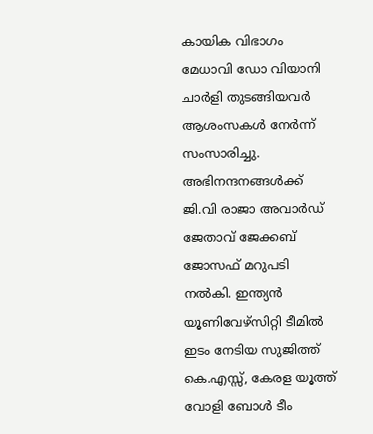കായിക വിഭാഗം മേധാവി ഡോ വിയാനി ചാർളി തുടങ്ങിയവർ ആശംസകൾ നേർന്ന് സംസാരിച്ചു. അഭിനന്ദനങ്ങൾക്ക് ജി.വി രാജാ അവാർഡ് ജേതാവ് ജേക്കബ് ജോസഫ് മറുപടി നൽകി. ഇന്ത്യൻ യൂണിവേഴ്സിറ്റി ടീമിൽ ഇടം നേടിയ സുജിത്ത് കെ.എസ്സ്, കേരള യൂത്ത് വോളി ബോൾ ടീം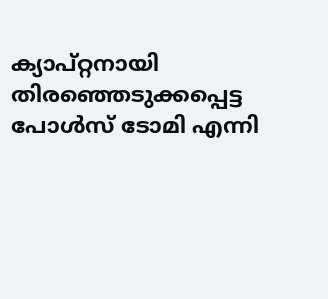ക്യാപ്റ്റനായി തിരഞ്ഞെടുക്കപ്പെട്ട പോൾസ് ടോമി എന്നി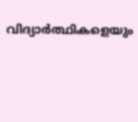വിദ്യാർത്ഥികളെയും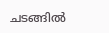ചടങ്ങിൽ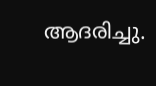ആദരിച്ചു.